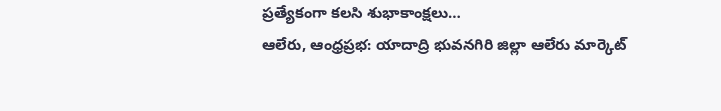ప్రత్యేకంగా కలసి శుభాకాంక్షలు…
ఆలేరు, ఆంధ్రప్రభ: యాదాద్రి భువనగిరి జిల్లా ఆలేరు మార్కెట్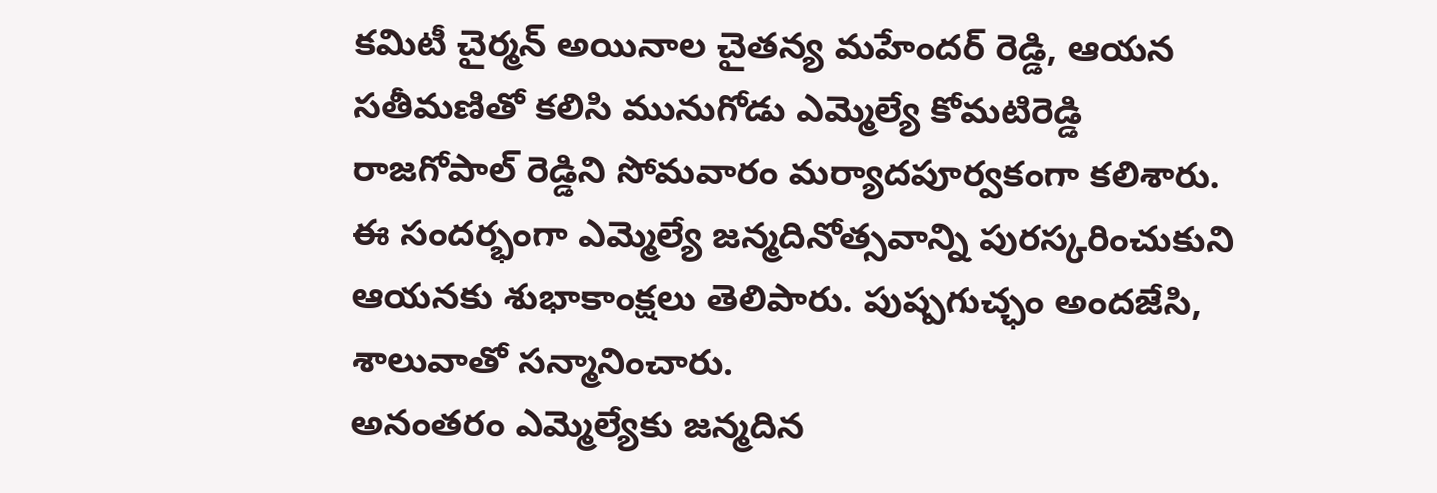కమిటీ చైర్మన్ అయినాల చైతన్య మహేందర్ రెడ్డి, ఆయన సతీమణితో కలిసి మునుగోడు ఎమ్మెల్యే కోమటిరెడ్డి రాజగోపాల్ రెడ్డిని సోమవారం మర్యాదపూర్వకంగా కలిశారు.
ఈ సందర్భంగా ఎమ్మెల్యే జన్మదినోత్సవాన్ని పురస్కరించుకుని ఆయనకు శుభాకాంక్షలు తెలిపారు. పుష్పగుచ్ఛం అందజేసి, శాలువాతో సన్మానించారు.
అనంతరం ఎమ్మెల్యేకు జన్మదిన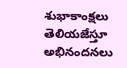శుభాకాంక్షలు తెలియజేస్తూ అభినందనలు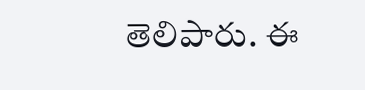తెలిపారు. ఈ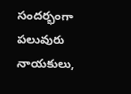సందర్భంగా పలువురు నాయకులు,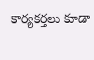కార్యకర్తలు కూడా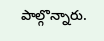పాల్గొన్నారు.